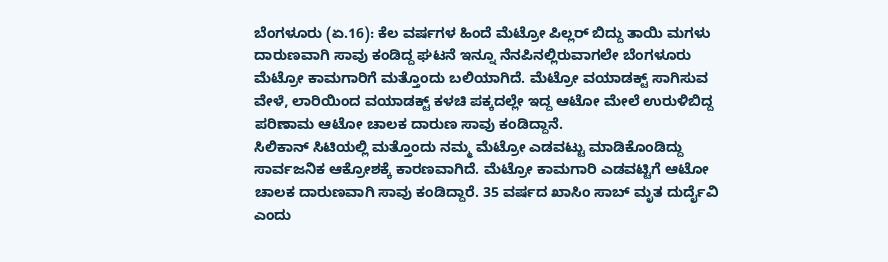ಬೆಂಗಳೂರು (ಏ.16): ಕೆಲ ವರ್ಷಗಳ ಹಿಂದೆ ಮೆಟ್ರೋ ಪಿಲ್ಲರ್ ಬಿದ್ದು ತಾಯಿ ಮಗಳು ದಾರುಣವಾಗಿ ಸಾವು ಕಂಡಿದ್ದ ಘಟನೆ ಇನ್ನೂ ನೆನಪಿನಲ್ಲಿರುವಾಗಲೇ ಬೆಂಗಳೂರು ಮೆಟ್ರೋ ಕಾಮಗಾರಿಗೆ ಮತ್ತೊಂದು ಬಲಿಯಾಗಿದೆ. ಮೆಟ್ರೋ ವಯಾಡಕ್ಟ್ ಸಾಗಿಸುವ ವೇಳೆ, ಲಾರಿಯಿಂದ ವಯಾಡಕ್ಟ್ ಕಳಚಿ ಪಕ್ಕದಲ್ಲೇ ಇದ್ದ ಆಟೋ ಮೇಲೆ ಉರುಳಿಬಿದ್ದ ಪರಿಣಾಮ ಆಟೋ ಚಾಲಕ ದಾರುಣ ಸಾವು ಕಂಡಿದ್ದಾನೆ.
ಸಿಲಿಕಾನ್ ಸಿಟಿಯಲ್ಲಿ ಮತ್ತೊಂದು ನಮ್ಮ ಮೆಟ್ರೋ ಎಡವಟ್ಟು ಮಾಡಿಕೊಂಡಿದ್ದು ಸಾರ್ವಜನಿಕ ಆಕ್ರೋಶಕ್ಕೆ ಕಾರಣವಾಗಿದೆ. ಮೆಟ್ರೋ ಕಾಮಗಾರಿ ಎಡವಟ್ಟಿಗೆ ಆಟೋ ಚಾಲಕ ದಾರುಣವಾಗಿ ಸಾವು ಕಂಡಿದ್ದಾರೆ. 35 ವರ್ಷದ ಖಾಸಿಂ ಸಾಬ್ ಮೃತ ದುರ್ದೈವಿ ಎಂದು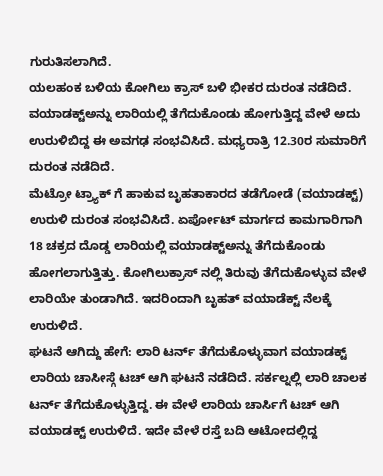ಗುರುತಿಸಲಾಗಿದೆ.
ಯಲಹಂಕ ಬಳಿಯ ಕೋಗಿಲು ಕ್ರಾಸ್ ಬಳಿ ಭೀಕರ ದುರಂತ ನಡೆದಿದೆ. ವಯಾಡಕ್ಟ್ಅನ್ನು ಲಾರಿಯಲ್ಲಿ ತೆಗೆದುಕೊಂಡು ಹೋಗುತ್ತಿದ್ದ ವೇಳೆ ಅದು ಉರುಳಿಬಿದ್ದ ಈ ಅವಗಢ ಸಂಭವಿಸಿದೆ. ಮಧ್ಯರಾತ್ರಿ 12.30ರ ಸುಮಾರಿಗೆ ದುರಂತ ನಡೆದಿದೆ.
ಮೆಟ್ರೋ ಟ್ರ್ಯಾಕ್ ಗೆ ಹಾಕುವ ಬೃಹತಾಕಾರದ ತಡೆಗೋಡೆ (ವಯಾಡಕ್ಟ್) ಉರುಳಿ ದುರಂತ ಸಂಭವಿಸಿದೆ. ಏರ್ಪೋಟ್ ಮಾರ್ಗದ ಕಾಮಗಾರಿಗಾಗಿ 18 ಚಕ್ರದ ದೊಡ್ಡ ಲಾರಿಯಲ್ಲಿ ವಯಾಡಕ್ಟ್ಅನ್ನು ತೆಗೆದುಕೊಂಡು ಹೋಗಲಾಗುತ್ತಿತ್ತು. ಕೋಗಿಲುಕ್ರಾಸ್ ನಲ್ಲಿ ತಿರುವು ತೆಗೆದುಕೊಳ್ಳುವ ವೇಳೆ ಲಾರಿಯೇ ತುಂಡಾಗಿದೆ. ಇದರಿಂದಾಗಿ ಬೃಹತ್ ವಯಾಡೆಕ್ಟ್ ನೆಲಕ್ಕೆ ಉರುಳಿದೆ.
ಘಟನೆ ಆಗಿದ್ದು ಹೇಗೆ: ಲಾರಿ ಟರ್ನ್ ತೆಗೆದುಕೊಳ್ಳುವಾಗ ವಯಾಡಕ್ಟ್ ಲಾರಿಯ ಚಾಸೀಸ್ಗೆ ಟಚ್ ಆಗಿ ಘಟನೆ ನಡೆದಿದೆ. ಸರ್ಕಲ್ನಲ್ಲಿ ಲಾರಿ ಚಾಲಕ ಟರ್ನ್ ತೆಗೆದುಕೊಳ್ಳುತ್ತಿದ್ದ. ಈ ವೇಳೆ ಲಾರಿಯ ಚಾರ್ಸಿಗೆ ಟಚ್ ಆಗಿ ವಯಾಡಕ್ಟ್ ಉರುಳಿದೆ. ಇದೇ ವೇಳೆ ರಸ್ತೆ ಬದಿ ಆಟೋದಲ್ಲಿದ್ದ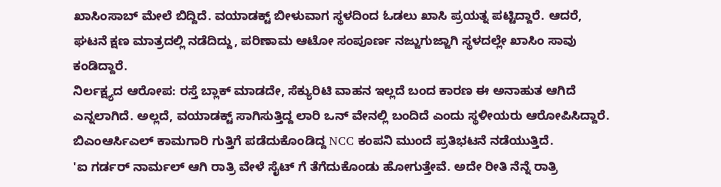ಖಾಸಿಂಸಾಬ್ ಮೇಲೆ ಬಿದ್ದಿದೆ. ವಯಾಡಕ್ಟ್ ಬೀಳುವಾಗ ಸ್ಥಳದಿಂದ ಓಡಲು ಖಾಸಿ ಪ್ರಯತ್ನ ಪಟ್ಟಿದ್ದಾರೆ. ಆದರೆ, ಘಟನೆ ಕ್ಷಣ ಮಾತ್ರದಲ್ಲಿ ನಡೆದಿದ್ದು, ಪರಿಣಾಮ ಆಟೋ ಸಂಪೂರ್ಣ ನಜ್ಜುಗುಜ್ಜಾಗಿ ಸ್ಥಳದಲ್ಲೇ ಖಾಸಿಂ ಸಾವು ಕಂಡಿದ್ದಾರೆ.
ನಿರ್ಲಕ್ಷ್ಯದ ಆರೋಪ: ರಸ್ತೆ ಬ್ಲಾಕ್ ಮಾಡದೇ, ಸೆಕ್ಯುರಿಟಿ ವಾಹನ ಇಲ್ಲದೆ ಬಂದ ಕಾರಣ ಈ ಅನಾಹುತ ಆಗಿದೆ ಎನ್ನಲಾಗಿದೆ. ಅಲ್ಲದೆ, ವಯಾಡಕ್ಟ್ ಸಾಗಿಸುತ್ತಿದ್ದ ಲಾರಿ ಒನ್ ವೇನಲ್ಲಿ ಬಂದಿದೆ ಎಂದು ಸ್ಥಳೀಯರು ಆರೋಪಿಸಿದ್ದಾರೆ. ಬಿಎಂಆರ್ಸಿಎಲ್ ಕಾಮಗಾರಿ ಗುತ್ತಿಗೆ ಪಡೆದುಕೊಂಡಿದ್ದ NCC ಕಂಪನಿ ಮುಂದೆ ಪ್ರತಿಭಟನೆ ನಡೆಯುತ್ತಿದೆ.
'ಐ ಗರ್ಡರ್ ನಾರ್ಮಲ್ ಆಗಿ ರಾತ್ರಿ ವೇಳೆ ಸೈಟ್ ಗೆ ತೆಗೆದುಕೊಂಡು ಹೋಗುತ್ತೇವೆ. ಅದೇ ರೀತಿ ನೆನ್ನೆ ರಾತ್ರಿ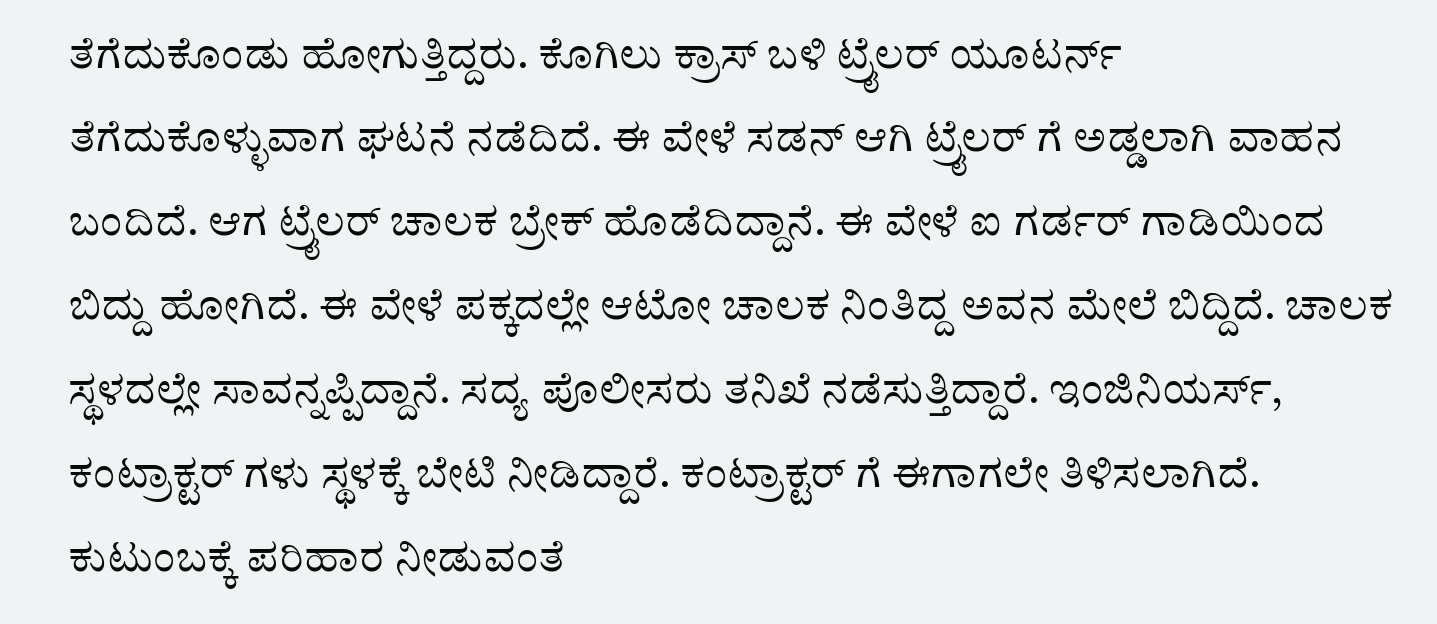ತೆಗೆದುಕೊಂಡು ಹೋಗುತ್ತಿದ್ದರು. ಕೊಗಿಲು ಕ್ರಾಸ್ ಬಳಿ ಟ್ರೈಲರ್ ಯೂಟರ್ನ್ ತೆಗೆದುಕೊಳ್ಳುವಾಗ ಘಟನೆ ನಡೆದಿದೆ. ಈ ವೇಳೆ ಸಡನ್ ಆಗಿ ಟ್ರೈಲರ್ ಗೆ ಅಡ್ಡಲಾಗಿ ವಾಹನ ಬಂದಿದೆ. ಆಗ ಟ್ರೈಲರ್ ಚಾಲಕ ಬ್ರೇಕ್ ಹೊಡೆದಿದ್ದಾನೆ. ಈ ವೇಳೆ ಐ ಗರ್ಡರ್ ಗಾಡಿಯಿಂದ ಬಿದ್ದು ಹೋಗಿದೆ. ಈ ವೇಳೆ ಪಕ್ಕದಲ್ಲೇ ಆಟೋ ಚಾಲಕ ನಿಂತಿದ್ದ ಅವನ ಮೇಲೆ ಬಿದ್ದಿದೆ. ಚಾಲಕ ಸ್ಥಳದಲ್ಲೇ ಸಾವನ್ನಪ್ಪಿದ್ದಾನೆ. ಸದ್ಯ ಪೊಲೀಸರು ತನಿಖೆ ನಡೆಸುತ್ತಿದ್ದಾರೆ. ಇಂಜಿನಿಯರ್ಸ್, ಕಂಟ್ರಾಕ್ಟರ್ ಗಳು ಸ್ಥಳಕ್ಕೆ ಬೇಟಿ ನೀಡಿದ್ದಾರೆ. ಕಂಟ್ರಾಕ್ಟರ್ ಗೆ ಈಗಾಗಲೇ ತಿಳಿಸಲಾಗಿದೆ. ಕುಟುಂಬಕ್ಕೆ ಪರಿಹಾರ ನೀಡುವಂತೆ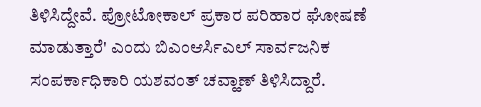ತಿಳಿಸಿದ್ದೇವೆ. ಪ್ರೋಟೋಕಾಲ್ ಪ್ರಕಾರ ಪರಿಹಾರ ಘೋಷಣೆ ಮಾಡುತ್ತಾರೆ' ಎಂದು ಬಿಎಂಆರ್ಸಿಎಲ್ ಸಾರ್ವಜನಿಕ ಸಂಪರ್ಕಾಧಿಕಾರಿ ಯಶವಂತ್ ಚವ್ಹಾಣ್ ತಿಳಿಸಿದ್ದಾರೆ.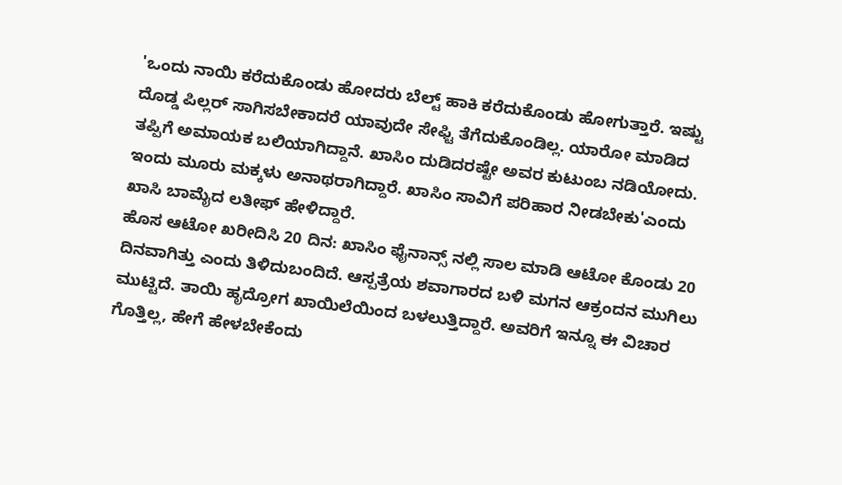'ಒಂದು ನಾಯಿ ಕರೆದುಕೊಂಡು ಹೋದರು ಬೆಲ್ಟ್ ಹಾಕಿ ಕರೆದುಕೊಂಡು ಹೋಗುತ್ತಾರೆ. ಇಷ್ಟು ದೊಡ್ಡ ಪಿಲ್ಲರ್ ಸಾಗಿಸಬೇಕಾದರೆ ಯಾವುದೇ ಸೇಫ್ಟಿ ತೆಗೆದುಕೊಂಡಿಲ್ಲ. ಯಾರೋ ಮಾಡಿದ ತಪ್ಪಿಗೆ ಅಮಾಯಕ ಬಲಿಯಾಗಿದ್ದಾನೆ. ಖಾಸಿಂ ದುಡಿದರಷ್ಟೇ ಅವರ ಕುಟುಂಬ ನಡಿಯೋದು. ಇಂದು ಮೂರು ಮಕ್ಕಳು ಅನಾಥರಾಗಿದ್ದಾರೆ. ಖಾಸಿಂ ಸಾವಿಗೆ ಪರಿಹಾರ ನೀಡಬೇಕು'ಎಂದು ಖಾಸಿ ಬಾಮೈದ ಲತೀಫ್ ಹೇಳಿದ್ದಾರೆ.
ಹೊಸ ಆಟೋ ಖರೀದಿಸಿ 20 ದಿನ: ಖಾಸಿಂ ಫೈನಾನ್ಸ್ ನಲ್ಲಿ ಸಾಲ ಮಾಡಿ ಆಟೋ ಕೊಂಡು 20 ದಿನವಾಗಿತ್ತು ಎಂದು ತಿಳಿದುಬಂದಿದೆ. ಆಸ್ಪತ್ರೆಯ ಶವಾಗಾರದ ಬಳಿ ಮಗನ ಆಕ್ರಂದನ ಮುಗಿಲು ಮುಟ್ಟಿದೆ. ತಾಯಿ ಹೃದ್ರೋಗ ಖಾಯಿಲೆಯಿಂದ ಬಳಲುತ್ತಿದ್ದಾರೆ. ಅವರಿಗೆ ಇನ್ನೂ ಈ ವಿಚಾರ ಗೊತ್ತಿಲ್ಲ, ಹೇಗೆ ಹೇಳಬೇಕೆಂದು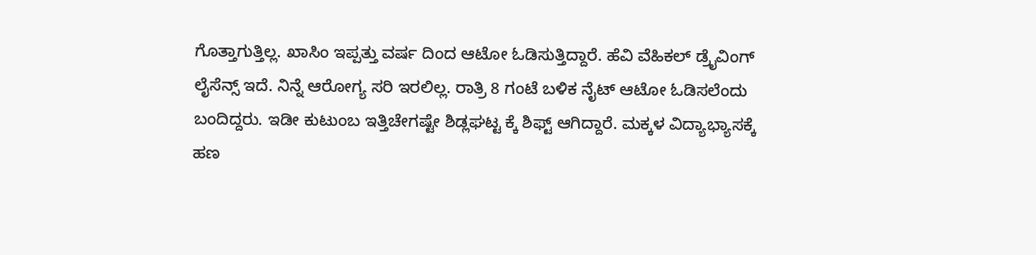ಗೊತ್ತಾಗುತ್ತಿಲ್ಲ. ಖಾಸಿಂ ಇಪ್ಪತ್ತು ವರ್ಷ ದಿಂದ ಆಟೋ ಓಡಿಸುತ್ತಿದ್ದಾರೆ. ಹೆವಿ ವೆಹಿಕಲ್ ಡ್ರೈವಿಂಗ್ ಲೈಸೆನ್ಸ್ ಇದೆ. ನಿನ್ನೆ ಆರೋಗ್ಯ ಸರಿ ಇರಲಿಲ್ಲ. ರಾತ್ರಿ 8 ಗಂಟೆ ಬಳಿಕ ನೈಟ್ ಆಟೋ ಓಡಿಸಲೆಂದು ಬಂದಿದ್ದರು. ಇಡೀ ಕುಟುಂಬ ಇತ್ತಿಚೇಗಷ್ಟೇ ಶಿಡ್ಲಘಟ್ಟ ಕ್ಕೆ ಶಿಫ್ಟ್ ಆಗಿದ್ದಾರೆ. ಮಕ್ಕಳ ವಿದ್ಯಾಭ್ಯಾಸಕ್ಕೆ ಹಣ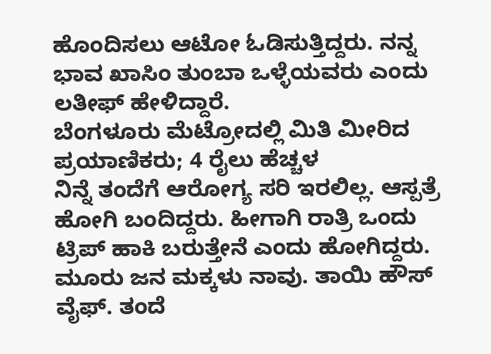ಹೊಂದಿಸಲು ಆಟೋ ಓಡಿಸುತ್ತಿದ್ದರು. ನನ್ನ ಭಾವ ಖಾಸಿಂ ತುಂಬಾ ಒಳ್ಳೆಯವರು ಎಂದು ಲತೀಫ್ ಹೇಳಿದ್ದಾರೆ.
ಬೆಂಗಳೂರು ಮೆಟ್ರೋದಲ್ಲಿ ಮಿತಿ ಮೀರಿದ ಪ್ರಯಾಣಿಕರು; 4 ರೈಲು ಹೆಚ್ಚಳ
ನಿನ್ನೆ ತಂದೆಗೆ ಆರೋಗ್ಯ ಸರಿ ಇರಲಿಲ್ಲ. ಆಸ್ಪತ್ರೆ ಹೋಗಿ ಬಂದಿದ್ದರು. ಹೀಗಾಗಿ ರಾತ್ರಿ ಒಂದು ಟ್ರಿಪ್ ಹಾಕಿ ಬರುತ್ತೇನೆ ಎಂದು ಹೋಗಿದ್ದರು. ಮೂರು ಜನ ಮಕ್ಕಳು ನಾವು. ತಾಯಿ ಹೌಸ್ ವೈಫ್. ತಂದೆ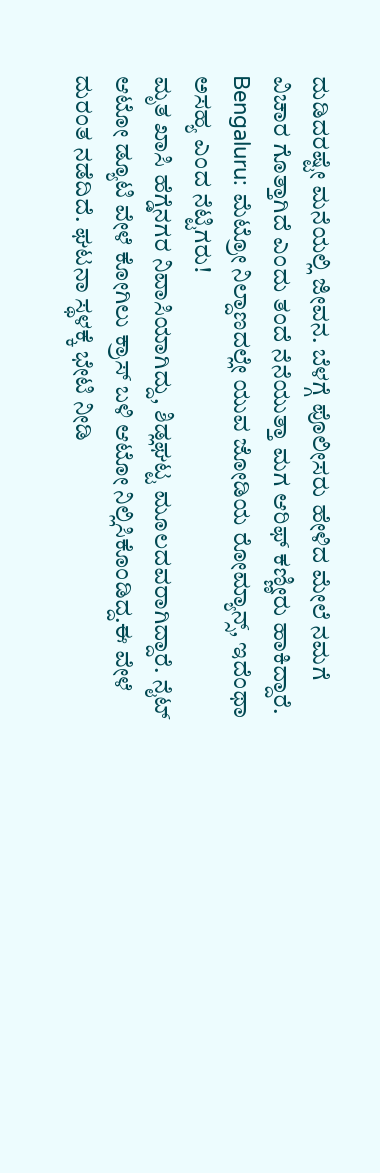ದುಡಿದರಷ್ಟೇ ಮನೆಯಲ್ಲಿ ಜೀವನ. ಬೆಳಗ್ಗೆ ಪೊಲೀಸರು ಹೇಳಿದ ಮೇಲೆ ನಮಗೆ ವಿಚಾರ ಗೊತ್ತಾಗಿದೆ ಎಂದು ತಂದೆ ನೆನೆಯುತ್ತಾ ಮಗ ಆರಿಫ್ ಕಣ್ಣೀರು ಹಾಕಿದ್ದಾರೆ.
Bengaluru: ಮೆಟ್ರೋ ನಿಲ್ದಾಣದಲ್ಲೇ ಯುವ ಜೋಡಿಯ ರೋಮ್ಯಾನ್ಸ್, ಇದೆಂಥಾ ಅಸಹ್ಯ ಎಂದ ನೆಟ್ಟಿಗರು!
ಮೃತ ಖಾಸಿ ಹೆಗ್ಡೆನಗರ ನಿವಾಸಿಯಾಗಿದ್ದು, ಶಿಡ್ಲಘಟ್ಟ ಮೂಲದವರಾಗಿದ್ದಾರೆ. ನೈಟ್ ಆಟೋ ಡ್ಯೂಟಿ ವೇಳೆ ಕೋಗಿಲು ಕ್ರಾಸ್ ಬಳಿ ಆಟೋ ನಿಲ್ಲಿಸಿಕೊಂಡಿದ್ದ.ಈ ವೇಳೆ ದುರಂತ ನಡೆದಿದೆ. ಘಟನಾ ಸ್ಥಳಕ್ಕೆ ಭೇಟಿ ನೀಡಿ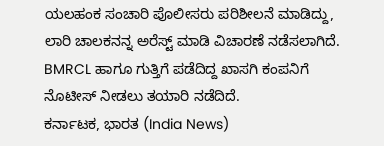ಯಲಹಂಕ ಸಂಚಾರಿ ಪೊಲೀಸರು ಪರಿಶೀಲನೆ ಮಾಡಿದ್ದು, ಲಾರಿ ಚಾಲಕನನ್ನ ಅರೆಸ್ಟ್ ಮಾಡಿ ವಿಚಾರಣೆ ನಡೆಸಲಾಗಿದೆ. BMRCL ಹಾಗೂ ಗುತ್ತಿಗೆ ಪಡೆದಿದ್ದ ಖಾಸಗಿ ಕಂಪನಿಗೆ ನೊಟೀಸ್ ನೀಡಲು ತಯಾರಿ ನಡೆದಿದೆ.
ಕರ್ನಾಟಕ, ಭಾರತ (India News)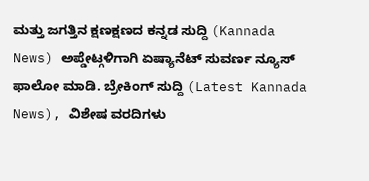ಮತ್ತು ಜಗತ್ತಿನ ಕ್ಷಣಕ್ಷಣದ ಕನ್ನಡ ಸುದ್ದಿ (Kannada News) ಅಪ್ಡೇಟ್ಗಳಿಗಾಗಿ ಏಷ್ಯಾನೆಟ್ ಸುವರ್ಣ ನ್ಯೂಸ್ ಫಾಲೋ ಮಾಡಿ. ಬ್ರೇಕಿಂಗ್ ಸುದ್ದಿ (Latest Kannada News), ವಿಶೇಷ ವರದಿಗಳು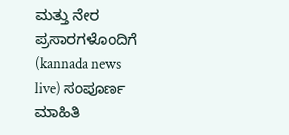ಮತ್ತು ನೇರ ಪ್ರಸಾರಗಳೊಂದಿಗೆ (kannada news live) ಸಂಪೂರ್ಣ ಮಾಹಿತಿ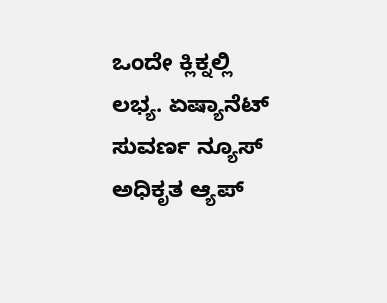ಒಂದೇ ಕ್ಲಿಕ್ನಲ್ಲಿ ಲಭ್ಯ. ಏಷ್ಯಾನೆಟ್ ಸುವರ್ಣ ನ್ಯೂಸ್ ಅಧಿಕೃತ ಆ್ಯಪ್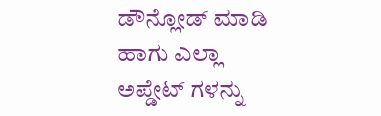ಡೌನ್ಲೋಡ್ ಮಾಡಿ ಹಾಗು ಎಲ್ಲಾ ಅಪ್ಡೇಟ್ ಗಳನ್ನು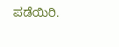ಪಡೆಯಿರಿ.